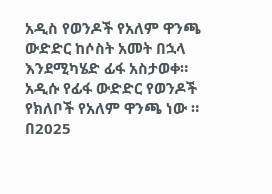አዲስ የወንዶች የአለም ዋንጫ ውድድር ከሶስት አመት በኋላ እንደሚካሄድ ፊፋ አስታወቀ። አዲሱ የፊፋ ውድድር የወንዶች የክለቦች የአለም ዋንጫ ነው ። በ2025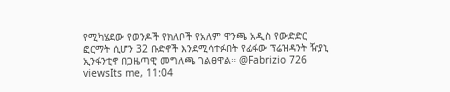የሚካሄደው የወንዶች የክለቦች የአለም ዋንጫ አዲስ የውድድር ፎርማት ሲሆን 32 ቡድኖች እንደሚሳተፉበት የፊፋው ፕሬዝዳንት ዥያኒ ኢንፋንቲኖ በጋዜጣዊ መግለጫ ገልፀዋል። @Fabrizio 726 viewsIts me, 11:04